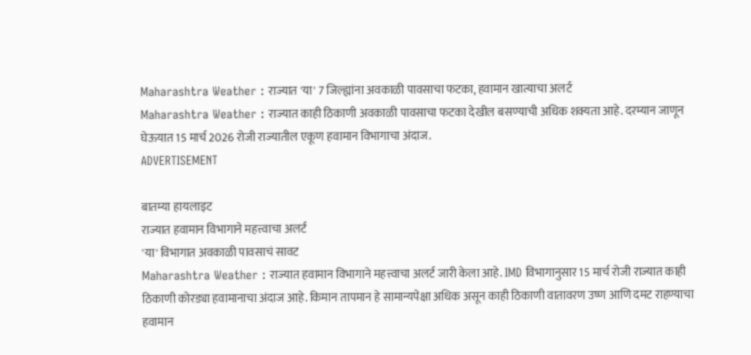Maharashtra Weather : राज्यात 'या' 7 जिल्ह्यांना अवकाळी पावसाचा फटका, हवामान खात्याचा अलर्ट
Maharashtra Weather : राज्यात काही ठिकाणी अवकाळी पावसाचा फटका देखील बसण्याची अधिक शक्यता आहे. दरम्यान जाणून घेऊयात 15 मार्च 2026 रोजी राज्यातील एकूण हवामान विभागाचा अंदाज.
ADVERTISEMENT

बातम्या हायलाइट
राज्यात हवामान विभागाने महत्त्वाचा अलर्ट
'या' विभागात अवकाळी पावसाचं सावट
Maharashtra Weather : राज्यात हवामान विभागाने महत्त्वाचा अलर्ट जारी केला आहे. IMD विभागानुसार 15 मार्च रोजी राज्यात काही ठिकाणी कोरड्या हवामानाचा अंदाज आहे. किमान तापमान हे सामान्यपेक्षा अधिक असून काही ठिकाणी वातावरण उष्ण आणि दमट राहण्याचा हवामान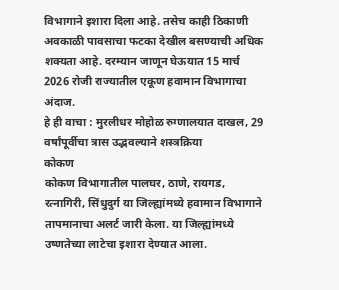विभागाने इशारा दिला आहे. तसेच काही ठिकाणी अवकाळी पावसाचा फटका देखील बसण्याची अधिक शक्यता आहे. दरम्यान जाणून घेऊयात 15 मार्च 2026 रोजी राज्यातील एकूण हवामान विभागाचा अंदाज.
हे ही वाचा : मुरलीधर मोहोळ रुग्णालयात दाखल, 29 वर्षांपूर्वीचा त्रास उद्भवल्याने शस्त्रक्रिया
कोकण
कोकण विभागातील पालघर, ठाणे, रायगड, रत्नागिरी, सिंधुदुर्ग या जिल्ह्यांमध्ये हवामान विभागाने तापमानाचा अलर्ट जारी केला. या जिल्ह्यांमध्ये उष्णतेच्या लाटेचा इशारा देण्यात आला.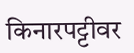किनारपट्टीवर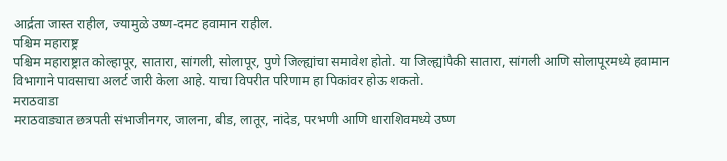आर्द्रता जास्त राहील, ज्यामुळे उष्ण-दमट हवामान राहील.
पश्चिम महाराष्ट्र
पश्चिम महाराष्ट्रात कोल्हापूर, सातारा, सांगली, सोलापूर, पुणे जिल्ह्यांचा समावेश होतो. या जिल्ह्यांपैकी सातारा, सांगली आणि सोलापूरमध्ये हवामान विभागाने पावसाचा अलर्ट जारी केला आहे. याचा विपरीत परिणाम हा पिकांवर होऊ शकतो.
मराठवाडा
मराठवाड्यात छत्रपती संभाजीनगर, जालना, बीड, लातूर, नांदेड, परभणी आणि धाराशिवमध्ये उष्ण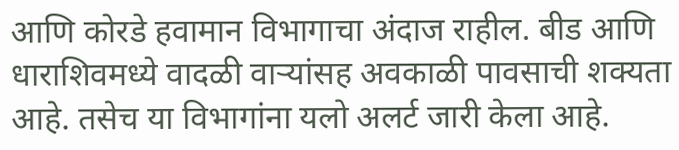आणि कोरडे हवामान विभागाचा अंदाज राहील. बीड आणि धाराशिवमध्ये वादळी वाऱ्यांसह अवकाळी पावसाची शक्यता आहे. तसेच या विभागांना यलो अलर्ट जारी केला आहे.